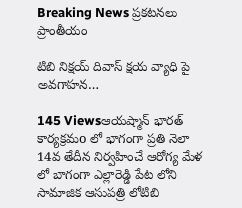Breaking News ప్రకటనలు ప్రాంతీయం

టిబి నిక్షయ్ దివాస్ క్షయ వ్యాధి పై అవగాహన…

145 Viewsఆయష్మాన్ భారత్ కార్యక్రమo లో భాగంగా ప్రతి నెలా 14వ తేదీన నిర్వహించే ఆరోగ్య మేళ లో బాగంగా ఎల్లారెడ్డి పేట లోని సామాజిక ఆసుపత్రి లోటిబి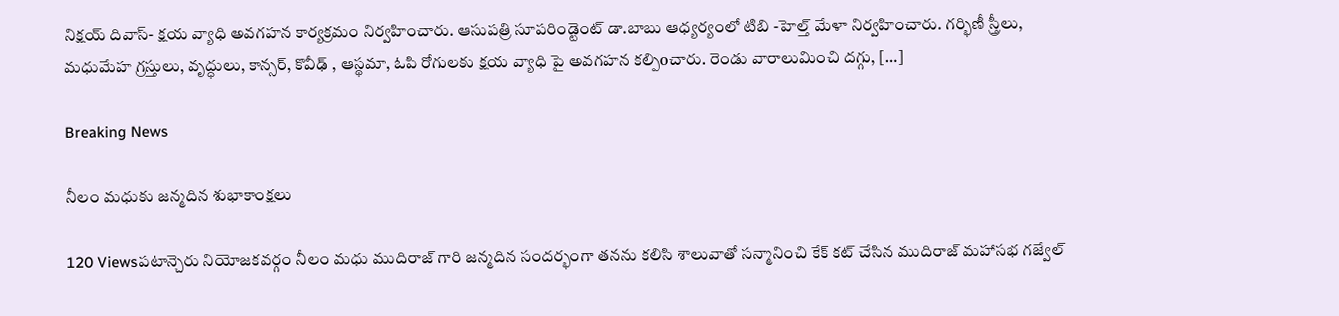నిక్షయ్ దివాస్- క్షయ వ్యాధి అవగహన కార్యక్రమం నిర్వహించారు. ఆసుపత్రి సూపరిండ్టెంట్ డా.బాబు ఆధ్యర్యంలో టిబి -హెల్త్ మేళా నిర్వహించారు. గర్భిణీ స్త్రీలు, మధుమేహ గ్రస్తులు, వృద్ధులు, కాన్సర్, కొవీఢ్ , ఆస్థమా, ఓపి రోగులకు క్షయ వ్యాధి పై అవగహన కల్పిoచారు. రెండు వారాలుమించి దగ్గు, […]

Breaking News

నీలం మధుకు జన్మదిన శుభాకాంక్షలు

120 Viewsపటాన్చెరు నియోజకవర్గం నీలం మధు ముదిరాజ్ గారి జన్మదిన సందర్భంగా తనను కలిసి శాలువాతో సన్మానించి కేక్ కట్ చేసిన ముదిరాజ్ మహాసభ గజ్వేల్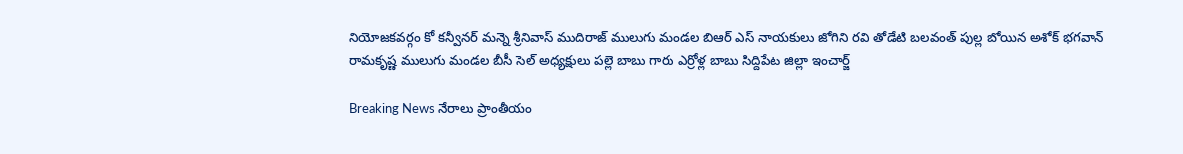నియోజకవర్గం కో కన్వీనర్ మన్నె శ్రీనివాస్ ముదిరాజ్ ములుగు మండల బిఆర్ ఎస్ నాయకులు జోగిని రవి తోడేటి బలవంత్ పుల్ల బోయిన అశోక్ భగవాన్ రామకృష్ణ ములుగు మండల బీసీ సెల్ అధ్యక్షులు పల్లె బాబు గారు ఎర్రోళ్ల బాబు సిద్దిపేట జిల్లా ఇంచార్జ్

Breaking News నేరాలు ప్రాంతీయం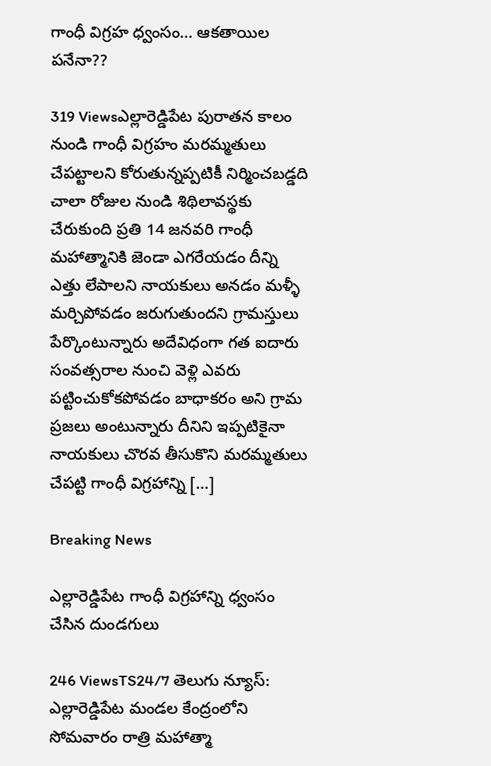గాంధీ విగ్రహ ధ్వంసం… ఆకతాయిల పనేనా??

319 Viewsఎల్లారెడ్డిపేట పురాతన కాలం నుండి గాంధీ విగ్రహం మరమ్మతులు చేపట్టాలని కోరుతున్నప్పటికీ నిర్మించబడ్డది చాలా రోజుల నుండి శిథిలావస్థకు చేరుకుంది ప్రతి 14 జనవరి గాంధీ మహాత్మానికి జెండా ఎగరేయడం దీన్ని ఎత్తు లేపాలని నాయకులు అనడం మళ్ళీ మర్చిపోవడం జరుగుతుందని గ్రామస్తులు పేర్కొంటున్నారు అదేవిధంగా గత ఐదారు సంవత్సరాల నుంచి వెళ్లి ఎవరు పట్టించుకోకపోవడం బాధాకరం అని గ్రామ ప్రజలు అంటున్నారు దీనిని ఇప్పటికైనా నాయకులు చొరవ తీసుకొని మరమ్మతులు చేపట్టి గాంధీ విగ్రహాన్ని […]

Breaking News

ఎల్లారెడ్డిపేట గాంధీ విగ్రహాన్ని ధ్వంసం చేసిన దుండగులు

246 ViewsTS24/7 తెలుగు న్యూస్: ఎల్లారెడ్డిపేట మండల కేంద్రంలోని సోమవారం రాత్రి మహాత్మా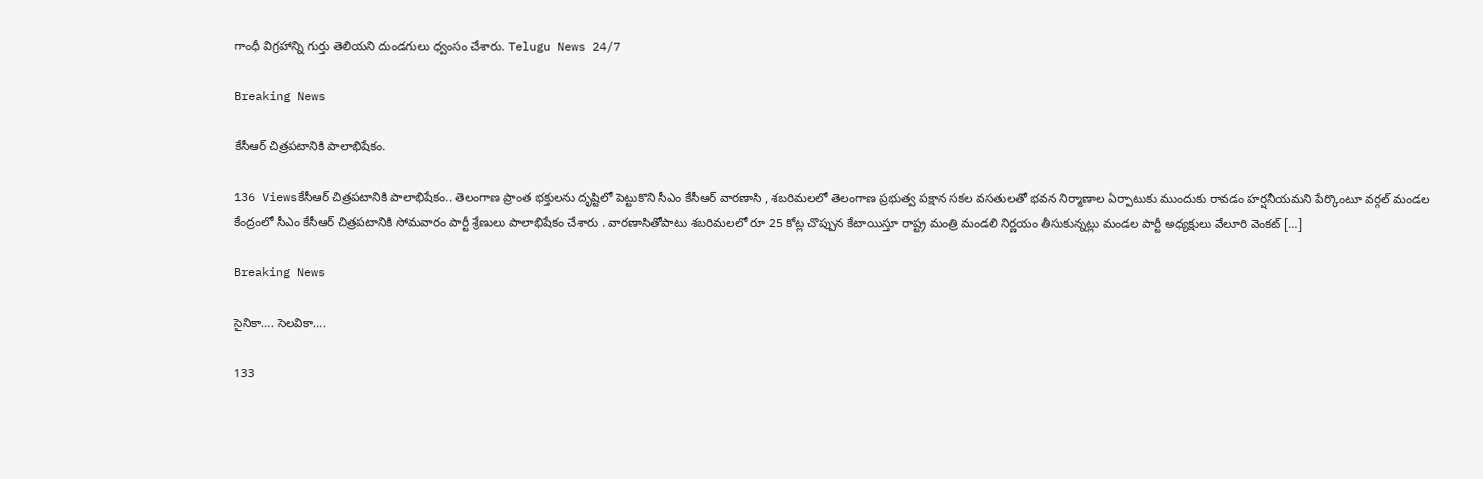గాంధీ విగ్రహాన్ని గుర్తు తెలియని దుండగులు ధ్వంసం చేశారు. Telugu News 24/7

Breaking News

కేసీఆర్ చిత్రపటానికి పాలాభిషేకం.

136 Viewsకేసీఆర్ చిత్రపటానికి పాలాభిషేకం.. తెలంగాణ ప్రాంత భక్తులను దృష్టిలో పెట్టుకొని సీఎం కేసీఆర్ వారణాసి , శబరిమలలో తెలంగాణ ప్రభుత్వ పక్షాన సకల వసతులతో భవన నిర్మాణాల ఏర్పాటుకు ముందుకు రావడం హర్షనీయమని పేర్కొంటూ వర్గల్ మండల కేంద్రంలో సీఎం కేసీఆర్ చిత్రపటానికి సోమవారం పార్టీ శ్రేణులు పాలాభిషేకం చేశారు . వారణాసితోపాటు శబరిమలలో రూ 25 కోట్ల చొప్పున కేటాయిస్తూ రాష్ట్ర మంత్రి మండలి నిర్ణయం తీసుకున్నట్లు మండల పార్టీ అధ్యక్షులు వేలూరి వెంకట్ […]

Breaking News

సైనికా…. సెలవికా….

133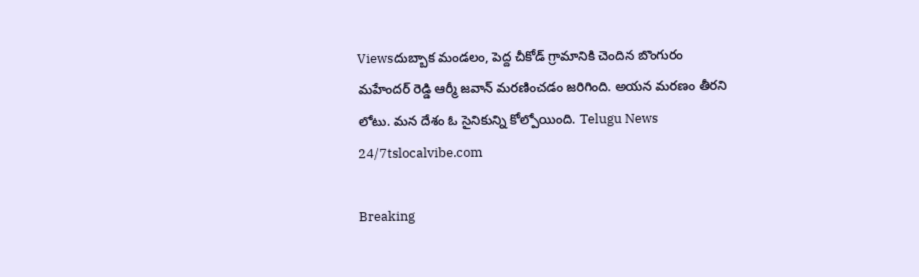Viewsదుబ్బాక మండలం, పెద్ద చీకోడ్ గ్రామానికి చెందిన బొంగురం మహేందర్ రెడ్డి ఆర్మీ జవాన్ మరణించడం జరిగింది. అయన మరణం తీరని లోటు. మన దేశం ఓ సైనికున్ని కోల్పోయింది. Telugu News 24/7tslocalvibe.com

Breaking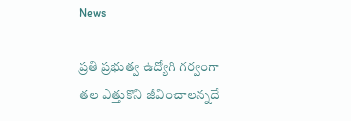News

ప్రతి ప్రభుత్వ ఉద్యోగి గర్వంగా తల ఎత్తుకొని జీవించాలన్నదే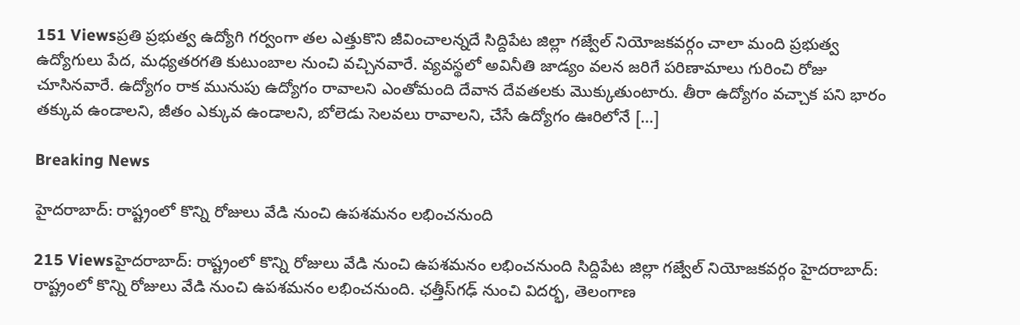151 Viewsప్రతి ప్రభుత్వ ఉద్యోగి గర్వంగా తల ఎత్తుకొని జీవించాలన్నదే సిద్దిపేట జిల్లా గజ్వేల్ నియోజకవర్గం చాలా మంది ప్రభుత్వ ఉద్యోగులు పేద, మధ్యతరగతి కుటుంబాల నుంచి వచ్చినవారే. వ్యవస్థలో అవినీతి జాడ్యం వలన జరిగే పరిణామాలు గురించి రోజు చూసినవారే. ఉద్యోగం రాక మునుపు ఉద్యోగం రావాలని ఎంతోమంది దేవాన దేవతలకు మొక్కుతుంటారు. తీరా ఉద్యోగం వచ్చాక పని భారం తక్కువ ఉండాలని, జీతం ఎక్కువ ఉండాలని, బోలెడు సెలవలు రావాలని, చేసే ఉద్యోగం ఊరిలోనే […]

Breaking News

హైదరాబాద్‌: రాష్ట్రంలో కొన్ని రోజులు వేడి నుంచి ఉపశమనం లభించనుంది

215 Viewsహైదరాబాద్‌: రాష్ట్రంలో కొన్ని రోజులు వేడి నుంచి ఉపశమనం లభించనుంది సిద్దిపేట జిల్లా గజ్వేల్ నియోజకవర్గం హైదరాబాద్‌: రాష్ట్రంలో కొన్ని రోజులు వేడి నుంచి ఉపశమనం లభించనుంది. ఛత్తీస్‌గఢ్‌ నుంచి విదర్భ, తెలంగాణ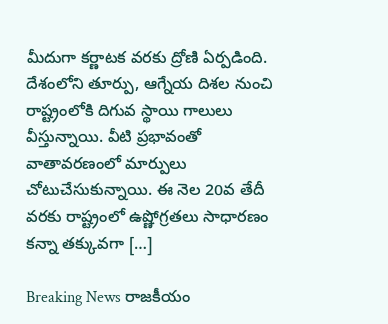మీదుగా కర్ణాటక వరకు ద్రోణి ఏర్పడింది. దేశంలోని తూర్పు, ఆగ్నేయ దిశల నుంచి రాష్ట్రంలోకి దిగువ స్థాయి గాలులు వీస్తున్నాయి. వీటి ప్రభావంతో వాతావరణంలో మార్పులు చోటుచేసుకున్నాయి. ఈ నెల 20వ తేదీ వరకు రాష్ట్రంలో ఉష్ణోగ్రతలు సాధారణం కన్నా తక్కువగా […]

Breaking News రాజకీయం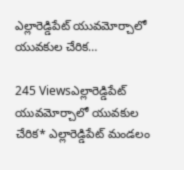ఎల్లారెడ్డిపేట్ యువమోర్చాలో యువకుల చేరిక…

245 Viewsఎల్లారెడ్డిపేట్ యువమోర్చాలో యువకుల చేరిక* ఎల్లారెడ్డిపేట్ మండలం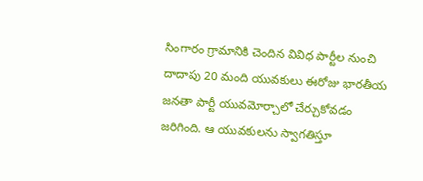సింగారం గ్రామానికి చెందిన వివిధ పార్టీల నుంచి దాదాపు 20 మంది యువకులు ఈరోజు భారతీయ జనతా పార్టీ యువమోర్చాలో చేర్చుకోవడం జరిగింది. ఆ యువకులను స్వాగతిస్తూ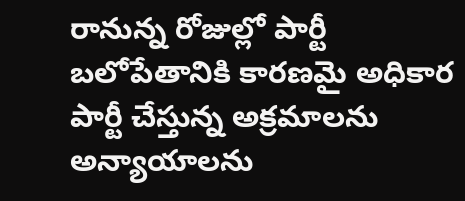రానున్న రోజుల్లో పార్టీ బలోపేతానికి కారణమై అధికార పార్టీ చేస్తున్న అక్రమాలను అన్యాయాలను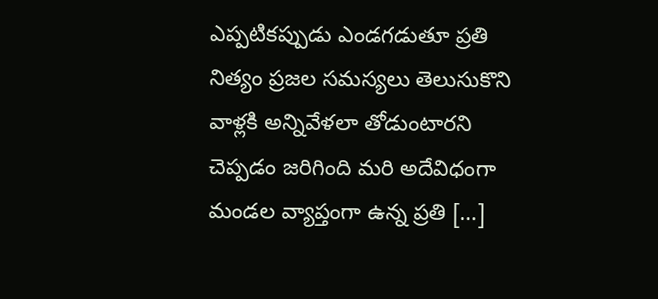ఎప్పటికప్పుడు ఎండగడుతూ ప్రతి నిత్యం ప్రజల సమస్యలు తెలుసుకొని వాళ్లకి అన్నివేళలా తోడుంటారని చెప్పడం జరిగింది మరి అదేవిధంగా మండల వ్యాప్తంగా ఉన్న ప్రతి […]